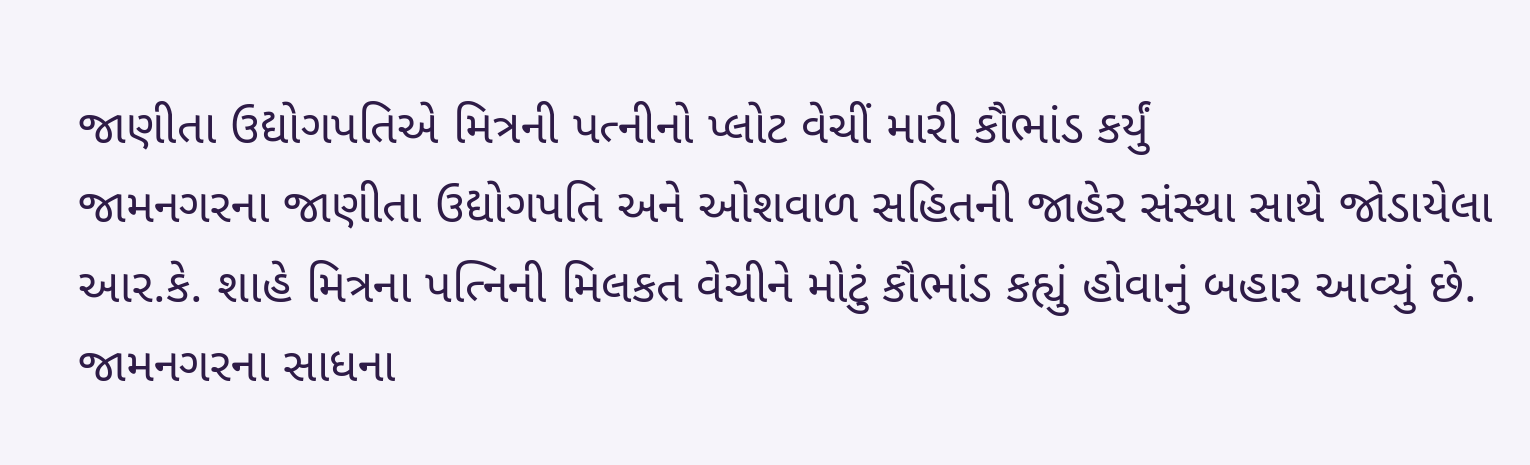જાણીતા ઉદ્યોગપતિએ મિત્રની પત્નીનો પ્લોટ વેચીં મારી કૌભાંડ કર્યું
જામનગરના જાણીતા ઉદ્યોગપતિ અને ઓશવાળ સહિતની જાહેર સંસ્થા સાથે જોડાયેલા આર.કે. શાહે મિત્રના પત્નિની મિલકત વેચીને મોટું કૌભાંડ કહ્યું હોવાનું બહાર આવ્યું છે. જામનગરના સાધના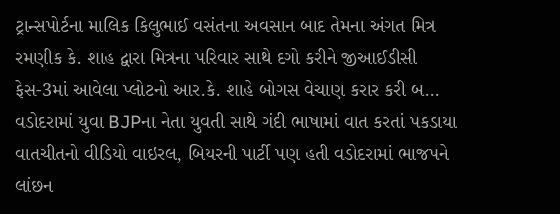ટ્રાન્સપોર્ટના માલિક કિલુભાઈ વસંતના અવસાન બાદ તેમના અંગત મિત્ર રમણીક કે. શાહ દ્વારા મિત્રના પરિવાર સાથે દગો કરીને જીઆઈડીસી ફેસ-3માં આવેલા પ્લોટનો આર.કે. શાહે બોગસ વેચાણ કરાર કરી બ...
વડોદરામાં યુવા BJPના નેતા યુવતી સાથે ગંદી ભાષામાં વાત કરતાં પકડાયા
વાતચીતનો વીડિયો વાઇરલ, બિયરની પાર્ટી પણ હતી વડોદરામાં ભાજપને લાંછન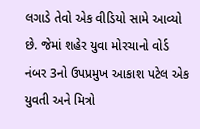લગાડે તેવો એક વીડિયો સામે આવ્યો છે. જેમાં શહેર યુવા મોરચાનો વોર્ડ નંબર 3નો ઉપપ્રમુખ આકાશ પટેલ એક યુવતી અને મિત્રો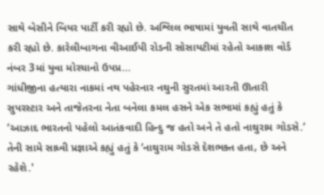સાથે બેસીને બિયર પાર્ટી કરી રહ્યો છે. અશ્લિલ ભાષામાં યુવતી સાથે વાતચીત કરી રહ્યો છે. કારેલીબાગના વીઆઈપી રોડની સોસાયટીમાં રહેતો આકાશ વોર્ડ નંબર 3માં યુવા મોરચાનો ઉપપ્ર...
ગાંધીજીના હત્યારા નાકમાં નથ પહેરનાર નથુની સુરતમાં આરતી ઊતારી
સુપરસ્ટાર અને તાજેતરના નેતા બનેલા કમલ હસને એક સભામાં કહ્યું હતું કે ‘આઝાદ ભારતનો પહેલો આતંકવાદી હિન્દુ જ હતો અને તે હતો નાથુરામ ગોડસે.’ તેની સામે સાધ્વી પ્રજ્ઞાએ કહ્યું હતું કે ‘નાથુરામ ગોડસે દેશભક્ત હતા, છે અને રહેશે.'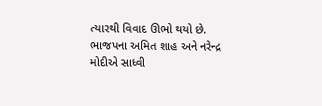ત્યારથી વિવાદ ઊભો થયો છે. ભાજપના અમિત શાહ અને નરેન્દ્ર મોદીએ સાધ્વી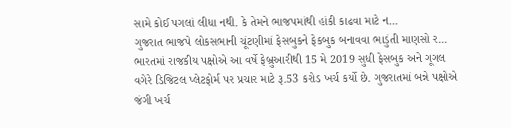સામે કોઈ પગલાં લીધા નથી. કે તેમને ભાજપમાંથી હાંકી કાઢવા માટે ન...
ગુજરાત ભાજપે લોકસભાની ચૂંટણીમાં ફેસબુકને ફેકબુક બનાવવા ભાડુંતી માણસો ર...
ભારતમાં રાજકીય પક્ષોએ આ વર્ષે ફેબ્રુઆરીથી 15 મે 2019 સુધી ફેસબુક અને ગૂગલ વગેરે ડિજિટલ પ્લેટફોર્મ પર પ્રચાર માટે રૂ.53 કરોડ ખર્ચ કર્યો છે. ગુજરાતમાં બન્ને પક્ષોએ જંગી ખર્ચ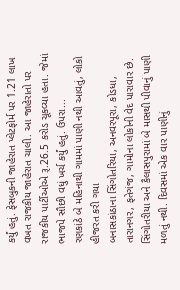કર્યું હતું. ફેસબુકની જાહેરાત પ્લેટફોર્મ પર 1.21 લાખ વખત રાજકીય જાહેરાત ચાલી. આ જાહેરાતો પર રાજકીય પાર્ટીઓએ રૂ.26.5 કરોડ ચૂકવ્યા હતા. જેમાં ભાજપે સૌછી વધું ખર્ચ કર્યું હતું. ઉપરા...
રણકાંઠે બે મહિનાથી ગામમાં પાણી નથી આવતું, લોકો હીજરત કરી ગયા
બનાસકાંઠાના સિંગોતરિયા, અનવરપૂરા, કોડધા, તારાનગર, ફતેગંજ, ગામોના લોકોની વેદ પારાવાર છે. સિંગોતરીયા અને કૈલાસપુરામાં બે માસથી પીવાનું પાણી મળતું નથી. દિવસમાં એક વાર પાણીનું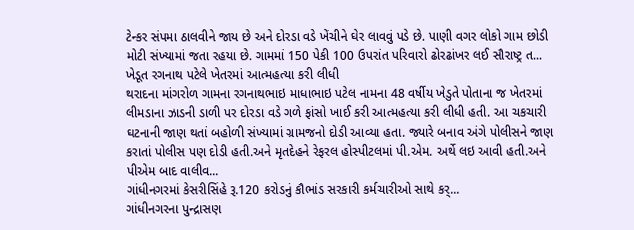ટેન્કર સંપમા ઠાલવીને જાય છે અને દોરડા વડે ખેંચીને ઘેર લાવવું પડે છે. પાણી વગર લોકો ગામ છોડી મોટી સંખ્યામાં જતા રહયા છે. ગામમાં 150 પેકી 100 ઉપરાંત પરિવારો ઢોરઢાંખર લઈ સૌરાષ્ટ્ર ત...
ખેડૂત રગનાથ પટેલે ખેતરમાં આત્મહત્યા કરી લીધી
થરાદના માંગરોળ ગામના રગનાથભાઇ માધાભાઇ પટેલ નામના 48 વર્ષીય ખેડુતે પોતાના જ ખેતરમાં લીમડાના ઝાડની ડાળી પર દોરડા વડે ગળે ફાંસો ખાઈ કરી આત્મહત્યા કરી લીધી હતી. આ ચકચારી ઘટનાની જાણ થતાં બહોળી સંખ્યામાં ગ્રામજનો દોડી આવ્યા હતા. જ્યારે બનાવ અંગે પોલીસને જાણ કરાતાં પોલીસ પણ દોડી હતી.અને મૃતદેહને રેફરલ હોસ્પીટલમાં પી.એમ. અર્થે લઇ આવી હતી.અને પીએમ બાદ વાલીવ...
ગાંધીનગરમાં કેસરીસિંહે રૂ.120 કરોડનું કૌભાંડ સરકારી કર્મચારીઓ સાથે કર્...
ગાંધીનગરના પુન્દ્રાસણ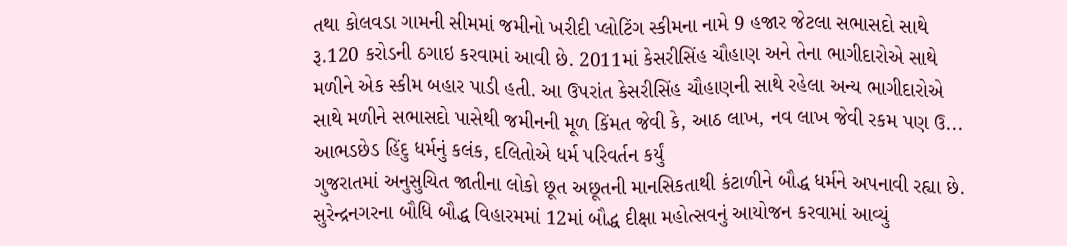તથા કોલવડા ગામની સીમમાં જમીનો ખરીદી પ્લોટિંગ સ્કીમના નામે 9 હજાર જેટલા સભાસદો સાથે રૂ.120 કરોડની ઠગાઇ કરવામાં આવી છે. 2011માં કેસરીસિંહ ચૌહાણ અને તેના ભાગીદારોએ સાથે મળીને એક સ્કીમ બહાર પાડી હતી. આ ઉપરાંત કેસરીસિંહ ચૌહાણની સાથે રહેલા અન્ય ભાગીદારોએ સાથે મળીને સભાસદો પાસેથી જમીનની મૂળ કિંમત જેવી કે, આઠ લાખ, નવ લાખ જેવી રકમ પણ ઉ...
આભડછેડ હિંદુ ધર્મનું કલંક, દલિતોએ ધર્મ પરિવર્તન કર્યું
ગુજરાતમાં અનુસુચિત જાતીના લોકો છૂત અછૂતની માનસિકતાથી કંટાળીને બૌદ્ધ ધર્મને અપનાવી રહ્યા છે. સુરેન્દ્રનગરના બૌધિ બૌદ્ધ વિહારમમાં 12માં બૌદ્ધ દીક્ષા મહોત્સવનું આયોજન કરવામાં આવ્યું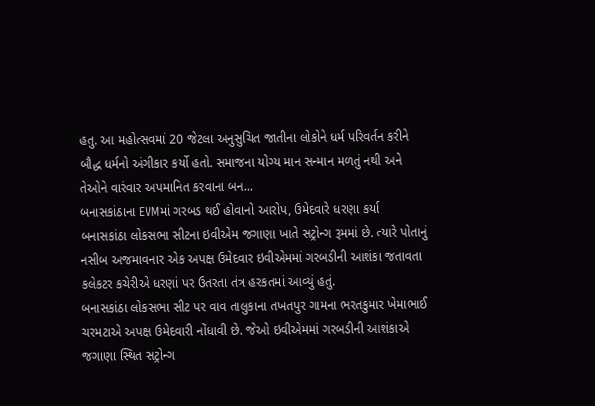હતુ. આ મહોત્સવમાં 20 જેટલા અનુસુચિત જાતીના લોકોને ધર્મ પરિવર્તન કરીને બૌદ્ધ ધર્મનો અંગીકાર કર્યો હતો. સમાજના યોગ્ય માન સન્માન મળતું નથી અને તેઓને વારંવાર અપમાનિત કરવાના બન...
બનાસકાંઠાના EVMમાં ગરબડ થઈ હોવાનો આરોપ, ઉમેદવારે ધરણા કર્યા
બનાસકાંઠા લોકસભા સીટના ઇવીએમ જગાણા ખાતે સટ્રોન્ગ રૂમમાં છે. ત્યારે પોતાનું નસીબ અજમાવનાર એક અપક્ષ ઉમેદવાર ઇવીએમમાં ગરબડીની આશંકા જતાવતા કલેકટર કચેરીએ ધરણાં પર ઉતરતા તંત્ર હરકતમાં આવ્યું હતું.
બનાસકાંઠા લોકસભા સીટ પર વાવ તાલુકાના તખતપુર ગામના ભરતકુમાર ખેમાભાઈ ચરમટાએ અપક્ષ ઉમેદવારી નોંધાવી છે. જેઓ ઇવીએમમાં ગરબડીની આશંકાએ જગાણા સ્થિત સટ્રોન્ગ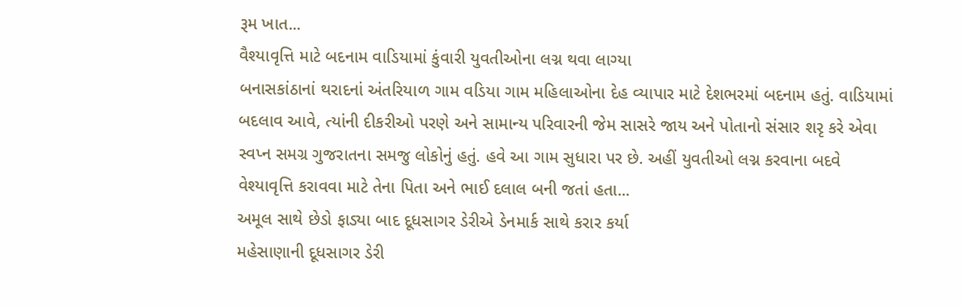રૂમ ખાત...
વૈશ્યાવૃત્તિ માટે બદનામ વાડિયામાં કુંવારી યુવતીઓના લગ્ન થવા લાગ્યા
બનાસકાંઠાનાં થરાદનાં અંતરિયાળ ગામ વડિયા ગામ મહિલાઓના દેહ વ્યાપાર માટે દેશભરમાં બદનામ હતું. વાડિયામાં બદલાવ આવે, ત્યાંની દીકરીઓ પરણે અને સામાન્ય પરિવારની જેમ સાસરે જાય અને પોતાનો સંસાર શરૃ કરે એવા સ્વપ્ન સમગ્ર ગુજરાતના સમજુ લોકોનું હતું. હવે આ ગામ સુધારા પર છે. અહીં યુવતીઓ લગ્ન કરવાના બદવે વેશ્યાવૃત્તિ કરાવવા માટે તેના પિતા અને ભાઈ દલાલ બની જતાં હતા...
અમૂલ સાથે છેડો ફાડ્યા બાદ દૂધસાગર ડેરીએ ડેનમાર્ક સાથે કરાર કર્યા
મહેસાણાની દૂધસાગર ડેરી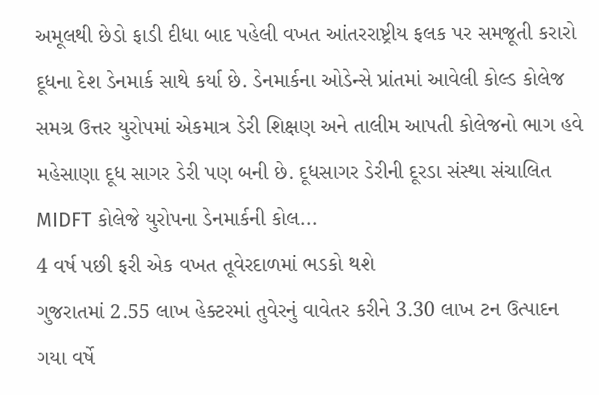અમૂલથી છેડો ફાડી દીધા બાદ પહેલી વખત આંતરરાષ્ટ્રીય ફલક પર સમજૂતી કરારો દૂધના દેશ ડેનમાર્ક સાથે કર્યા છે. ડેનમાર્કના ઓડેન્સે પ્રાંતમાં આવેલી કોલ્ડ કોલેજ સમગ્ર ઉત્તર યુરોપમાં એકમાત્ર ડેરી શિક્ષણ અને તાલીમ આપતી કોલેજનો ભાગ હવે મહેસાણા દૂધ સાગર ડેરી પણ બની છે. દૂધસાગર ડેરીની દૂરડા સંસ્થા સંચાલિત MIDFT કોલેજે યુરોપના ડેનમાર્કની કોલ...
4 વર્ષ પછી ફરી એક વખત તૂવેરદાળમાં ભડકો થશે
ગુજરાતમાં 2.55 લાખ હેક્ટરમાં તુવેરનું વાવેતર કરીને 3.30 લાખ ટન ઉત્પાદન ગયા વર્ષે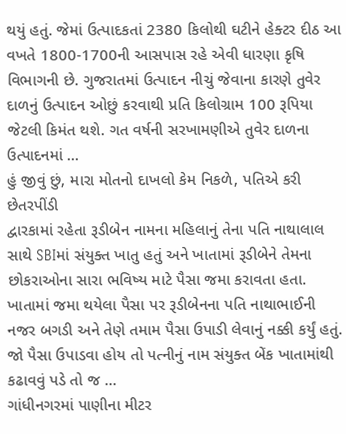થયું હતું. જેમાં ઉત્પાદકતાં 2380 કિલોથી ઘટીને હેક્ટર દીઠ આ વખતે 1800-1700ની આસપાસ રહે એવી ધારણા કૃષિ વિભાગની છે. ગુજરાતમાં ઉત્પાદન નીચું જેવાના કારણે તુવેર દાળનું ઉત્પાદન ઓછું કરવાથી પ્રતિ કિલોગ્રામ 100 રૂપિયા જેટલી કિમંત થશે. ગત વર્ષની સરખામણીએ તુવેર દાળના ઉત્પાદનમાં ...
હું જીવું છું, મારા મોતનો દાખલો કેમ નિકળે, પતિએ કરી છેતરપીંડી
દ્વારકામાં રહેતા રૂડીબેન નામના મહિલાનું તેના પતિ નાથાલાલ સાથે SBIમાં સંયુક્ત ખાતુ હતું અને ખાતામાં રૂડીબેને તેમના છોકરાઓના સારા ભવિષ્ય માટે પૈસા જમા કરાવતા હતા. ખાતામાં જમા થયેલા પૈસા પર રૂડીબેનના પતિ નાથાભાઈની નજર બગડી અને તેણે તમામ પૈસા ઉપાડી લેવાનું નક્કી કર્યું હતું. જો પૈસા ઉપાડવા હોય તો પત્નીનું નામ સંયુક્ત બેંક ખાતામાંથી કઢાવવું પડે તો જ ...
ગાંધીનગરમાં પાણીના મીટર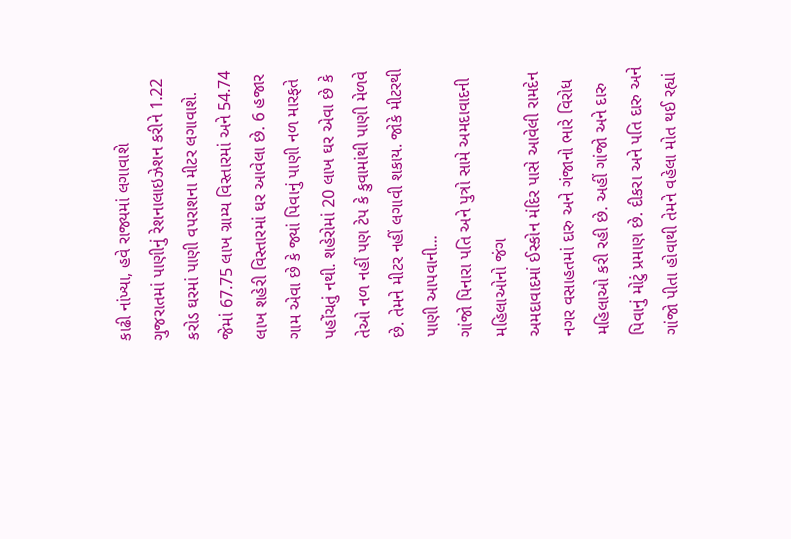કાઢી નાંખ્યા, હવે રાજ્યમાં લગાવાશે
ગુજરાતમાં પાણીનું રેશનાલાઇઝેશન કરીને 1.22 કરોડ ઘરમાં પાણી વપરાશના મીટર લગાવાશે. જેમાં 67.75 લાખ ગ્રામ્ય વિસ્તારમાં અને 54.74 લાખ શહેરી વિસ્તારમાં ઘર આવેલા છે. 6 હજાર ગામ એવા છે કે જ્યાં પિવાનું પાણી નળ મારફતે પહોંચતું નથી. શહેરોમાં 20 લાખ ઘર એવા છે કે તેઓ નળ નહીં પણ ટેપ કે કુવામાંથી પાણી મેળવે છે. તેમને મીટર નહીં લગાવી શકાય. જોકે મીટરથી પાણી આપવાની...
ગાંજો પિનારા પતિ અને પુત્રો સામે અમદાવાદની મહિલાઓનો જંગ
અમદાવાદમાં ઈસ્કોન મંદિર પાસે આવેલી રામદેન નગર વસાહતમાં દારુ અને ગંજાનો ભારે વિરોધ મહિલાઓ કરી રહી છે. અહીં ગાંજો અને દારુ પિવાનું મોટું પ્રમાણ છે. દીકરા અને પતિ દારુ અને ગાંજો પીતા હોવાથી તેમને વહેલા મોત થઈ રહ્યાં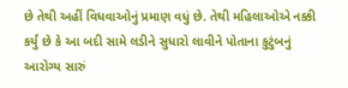છે તેથી અહીં વિધવાઓનું પ્રમાણ વધું છે. તેથી મહિલાઓએ નક્કી કર્યું છે કે આ બદી સામે લડીને સુધારો લાવીને પોતાના કુટુંબનું આરોગ્ય સારું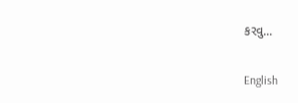કરવુ...

English